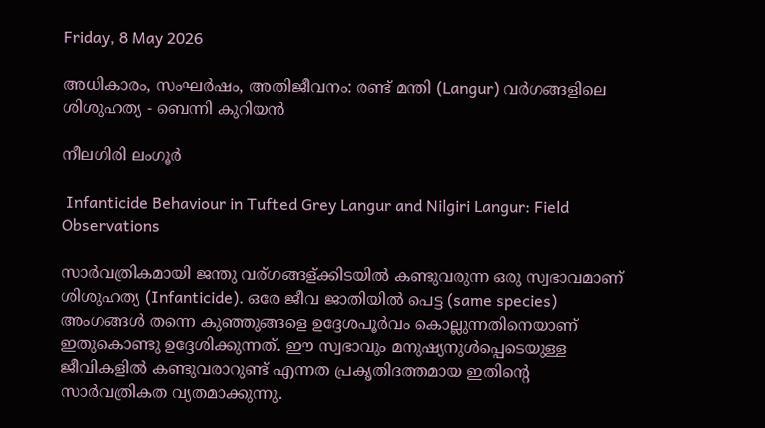Friday, 8 May 2026

അധികാരം, സംഘർഷം, അതിജീവനം: രണ്ട് മന്തി (Langur) വർഗങ്ങളിലെ ശിശുഹത്യ - ബെന്നി കുറിയൻ

നീലഗിരി ലംഗൂർ

 Infanticide Behaviour in Tufted Grey Langur and Nilgiri Langur: Field Observations

സാർവത്രികമായി ജന്തു വര്ഗങ്ങള്ക്കിടയിൽ കണ്ടുവരുന്ന ഒരു സ്വഭാവമാണ് ശിശുഹത്യ (Infanticide). ഒരേ ജീവ ജാതിയിൽ പെട്ട (same species) അംഗങ്ങൾ തന്നെ കുഞ്ഞുങ്ങളെ ഉദ്ദേശപൂർവം കൊല്ലുന്നതിനെയാണ് ഇതുകൊണ്ടു ഉദ്ദേശിക്കുന്നത്. ഈ സ്വഭാവും മനുഷ്യനുൾപ്പെടെയുള്ള ജീവികളിൽ കണ്ടുവരാറുണ്ട് എന്നത പ്രകൃതിദത്തമായ ഇതിന്റെ സാർവത്രികത വ്യതമാക്കുന്നു.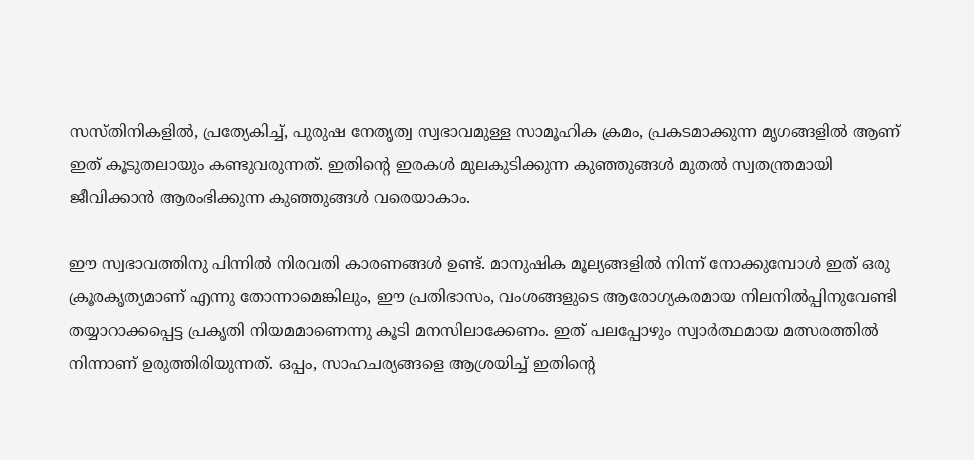സസ്തിനികളിൽ, പ്രത്യേകിച്ച്, പുരുഷ നേതൃത്വ സ്വഭാവമുള്ള സാമൂഹിക ക്രമം, പ്രകടമാക്കുന്ന മൃഗങ്ങളിൽ ആണ് ഇത് കൂടുതലായും കണ്ടുവരുന്നത്. ഇതിന്റെ ഇരകൾ മുലകുടിക്കുന്ന കുഞ്ഞുങ്ങൾ മുതൽ സ്വതന്ത്രമായി ജീവിക്കാൻ ആരംഭിക്കുന്ന കുഞ്ഞുങ്ങൾ വരെയാകാം.

ഈ സ്വഭാവത്തിനു പിന്നിൽ നിരവതി കാരണങ്ങൾ ഉണ്ട്. മാനുഷിക മൂല്യങ്ങളിൽ നിന്ന് നോക്കുമ്പോൾ ഇത് ഒരു ക്രൂരകൃത്യമാണ് എന്നു തോന്നാമെങ്കിലും, ഈ പ്രതിഭാസം, വംശങ്ങളുടെ ആരോഗ്യകരമായ നിലനിൽപ്പിനുവേണ്ടി തയ്യാറാക്കപ്പെട്ട പ്രകൃതി നിയമമാണെന്നു കൂടി മനസിലാക്കേണം. ഇത് പലപ്പോഴും സ്വാർത്ഥമായ മത്സരത്തിൽ നിന്നാണ് ഉരുത്തിരിയുന്നത്. ഒപ്പം, സാഹചര്യങ്ങളെ ആശ്രയിച്ച് ഇതിന്റെ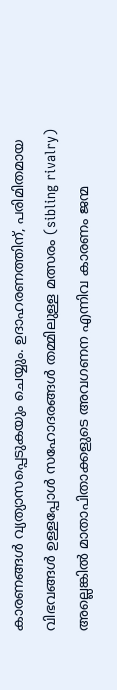കാരണങ്ങൾ വ്യത്യാസപ്പെടുകയും ചെയ്യും. ഉദാഹരണത്തിന്, പരിമിതമായ വിഭവങ്ങൾ ഉള്ളപ്പോൾ സഹോദരങ്ങൾ തമ്മിലുള്ള മത്സരം (sibling rivalry) അല്ലെങ്കിൽ മാതാപിതാക്കളുടെ അവഗണന എന്നിവ കാരണം ജന്മ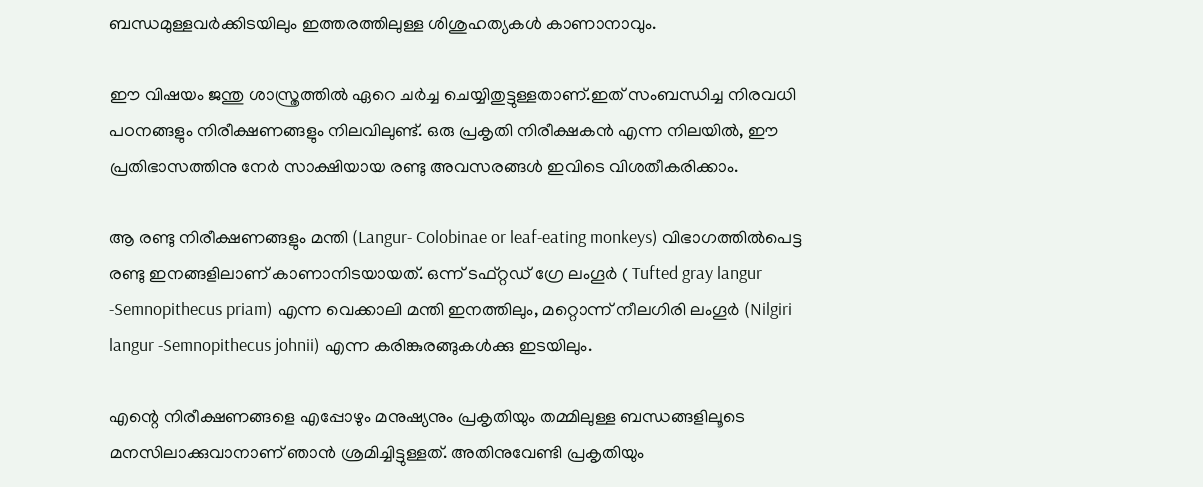ബന്ധമുള്ളവർക്കിടയിലും ഇത്തരത്തിലുള്ള ശിശുഹത്യകൾ കാണാനാവും.

ഈ വിഷയം ജന്തു ശാസ്ത്രത്തിൽ ഏറെ ചർച്ച ചെയ്യിതുട്ടുള്ളതാണ്.ഇത് സംബന്ധിച്ച നിരവധി പഠനങ്ങളും നിരീക്ഷണങ്ങളും നിലവിലുണ്ട്. ഒരു പ്രകൃതി നിരീക്ഷകൻ എന്ന നിലയിൽ, ഈ പ്രതിഭാസത്തിനു നേർ സാക്ഷിയായ രണ്ടു അവസരങ്ങൾ ഇവിടെ വിശതീകരിക്കാം.

ആ രണ്ടു നിരീക്ഷണങ്ങളും മന്തി (Langur- Colobinae or leaf-eating monkeys) വിഭാഗത്തിൽപെട്ട രണ്ടു ഇനങ്ങളിലാണ് കാണാനിടയായത്. ഒന്ന് ടഫ്റ്റഡ് ഗ്രേ ലംഗൂർ ( Tufted gray langur -Semnopithecus priam) എന്ന വെക്കാലി മന്തി ഇനത്തിലും, മറ്റൊന്ന് നീലഗിരി ലംഗൂർ (Nilgiri langur -Semnopithecus johnii) എന്ന കരിങ്കുരങ്ങുകൾക്കു ഇടയിലും.

എന്റെ നിരീക്ഷണങ്ങളെ എപ്പോഴും മനുഷ്യനും പ്രകൃതിയും തമ്മിലുള്ള ബന്ധങ്ങളിലൂടെ മനസിലാക്കുവാനാണ് ഞാൻ ശ്രമിച്ചിട്ടുള്ളത്. അതിനുവേണ്ടി പ്രകൃതിയും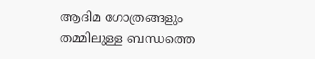ആദിമ ഗോത്രങ്ങളും തമ്മിലുള്ള ബന്ധത്തെ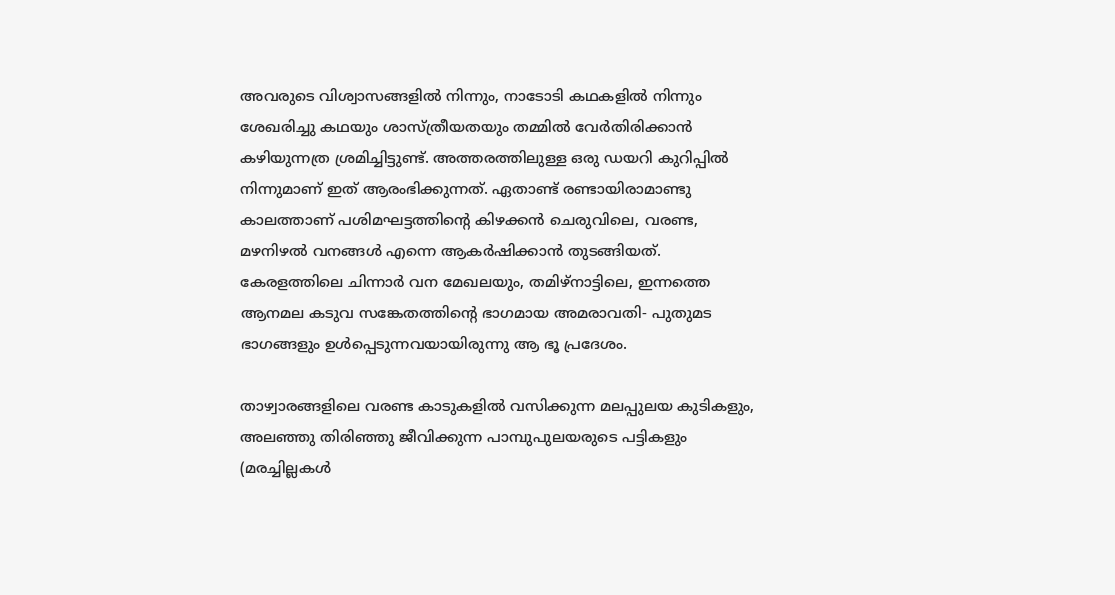അവരുടെ വിശ്വാസങ്ങളിൽ നിന്നും, നാടോടി കഥകളിൽ നിന്നും ശേഖരിച്ചു കഥയും ശാസ്ത്രീയതയും തമ്മിൽ വേർതിരിക്കാൻ കഴിയുന്നത്ര ശ്രമിച്ചിട്ടുണ്ട്. അത്തരത്തിലുള്ള ഒരു ഡയറി കുറിപ്പിൽ നിന്നുമാണ് ഇത് ആരംഭിക്കുന്നത്. ഏതാണ്ട് രണ്ടായിരാമാണ്ടു കാലത്താണ് പശിമഘട്ടത്തിന്റെ കിഴക്കൻ ചെരുവിലെ, വരണ്ട, മഴനിഴൽ വനങ്ങൾ എന്നെ ആകർഷിക്കാൻ തുടങ്ങിയത്. കേരളത്തിലെ ചിന്നാർ വന മേഖലയും, തമിഴ്‌നാട്ടിലെ, ഇന്നത്തെ ആനമല കടുവ സങ്കേതത്തിന്റെ ഭാഗമായ അമരാവതി- പുതുമട ഭാഗങ്ങളും ഉൾപ്പെടുന്നവയായിരുന്നു ആ ഭൂ പ്രദേശം.

താഴ്വാരങ്ങളിലെ വരണ്ട കാടുകളിൽ വസിക്കുന്ന മലപ്പുലയ കുടികളും, അലഞ്ഞു തിരിഞ്ഞു ജീവിക്കുന്ന പാമ്പുപുലയരുടെ പട്ടികളും (മരച്ചില്ലകൾ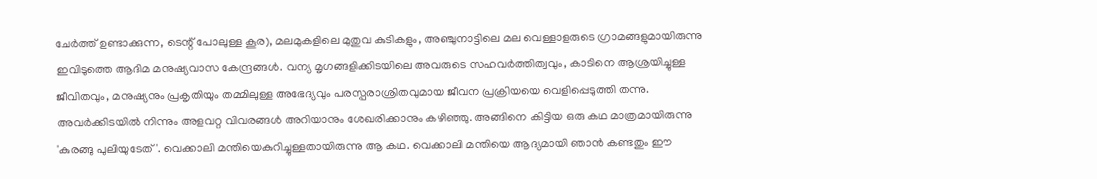ചേർത്ത് ഉണ്ടാക്കുന്ന, ടെന്റ് പോലുള്ള കൂര), മലമുകളിലെ മുതുവ കുടികളും, അഞ്ചുനാട്ടിലെ മല വെള്ളാളരുടെ ഗ്രാമങ്ങളുമായിരുന്നു ഇവിടുത്തെ ആദിമ മനുഷ്യവാസ കേന്ദ്രങ്ങൾ. വന്യ മൃഗങ്ങളിക്കിടയിലെ അവരുടെ സഹവർത്തിത്വവും, കാടിനെ ആശ്രയിച്ചുള്ള ജീവിതവും, മനുഷ്യനും പ്രകൃതിയും തമ്മിലുള്ള അഭേദ്യവും പരസ്പരാശ്രിതവുമായ ജീവന പ്രക്രിയയെ വെളിപ്പെടുത്തി തന്നു. അവർക്കിടയിൽ നിന്നും അളവറ്റ വിവരങ്ങൾ അറിയാനും ശേഖരിക്കാനും കഴിഞ്ഞു. അങ്ങിനെ കിട്ടിയ ഒരു കഥ മാത്രമായിരുന്നു 'കുരങ്ങു പുലിയുടേത് '. വെക്കാലി മന്തിയെകുറിച്ചുള്ളതായിരുന്നു ആ കഥ. വെക്കാലി മന്തിയെ ആദ്യമായി ഞാൻ കണ്ടതും ഈ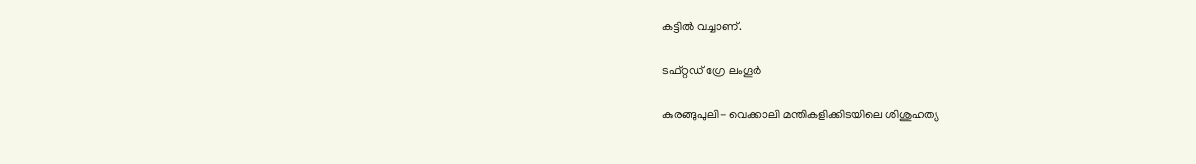കട്ടിൽ വച്ചാണ്.

ടഫ്റ്റഡ് ഗ്രേ ലംഗൂർ

കുരങ്ങുപുലി- വെക്കാലി മന്തികളിക്കിടയിലെ ശിശുഹത്യ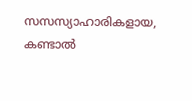സസസ്യാഹാരികളായ, കണ്ടാൽ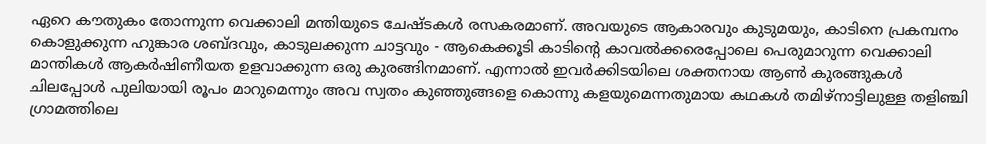ഏറെ കൗതുകം തോന്നുന്ന വെക്കാലി മന്തിയുടെ ചേഷ്ടകൾ രസകരമാണ്. അവയുടെ ആകാരവും കുടുമയും, കാടിനെ പ്രകമ്പനം കൊളുക്കുന്ന ഹുങ്കാര ശബ്ദവും, കാടുലക്കുന്ന ചാട്ടവും - ആകെക്കൂടി കാടിന്റെ കാവൽക്കരെപ്പോലെ പെരുമാറുന്ന വെക്കാലി മാന്തികൾ ആകർഷിണീയത ഉളവാക്കുന്ന ഒരു കുരങ്ങിനമാണ്. എന്നാൽ ഇവർക്കിടയിലെ ശക്തനായ ആൺ കുരങ്ങുകൾ ചിലപ്പോൾ പുലിയായി രൂപം മാറുമെന്നും അവ സ്വതം കുഞ്ഞുങ്ങളെ കൊന്നു കളയുമെന്നതുമായ കഥകൾ തമിഴ്നാട്ടിലുള്ള തളിഞ്ചി ഗ്രാമത്തിലെ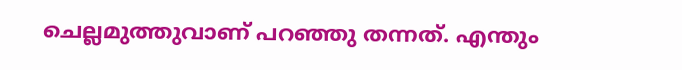ചെല്ലമുത്തുവാണ് പറഞ്ഞു തന്നത്. എന്തും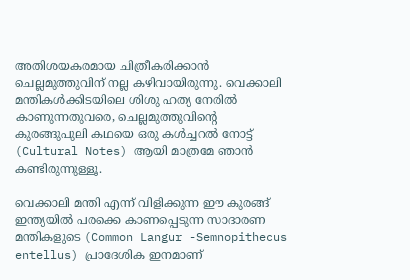അതിശയകരമായ ചിത്രീകരിക്കാൻ ചെല്ലമുത്തുവിന് നല്ല കഴിവായിരുന്നു. വെക്കാലി മന്തികൾക്കിടയിലെ ശിശു ഹത്യ നേരിൽ കാണുന്നതുവരെ, ചെല്ലമുത്തുവിന്റെ കുരങ്ങുപുലി കഥയെ ഒരു കൾച്ചറൽ നോട്ട് (Cultural Notes) ആയി മാത്രമേ ഞാൻ കണ്ടിരുന്നുള്ളൂ.

വെക്കാലി മന്തി എന്ന് വിളിക്കുന്ന ഈ കുരങ്ങ് ഇന്ത്യയിൽ പരക്കെ കാണപ്പെടുന്ന സാദാരണ മന്തികളുടെ (Common Langur -Semnopithecus entellus) പ്രാദേശിക ഇനമാണ്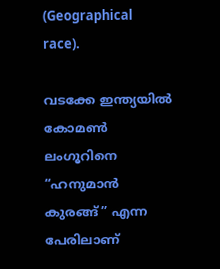(Geographical race).

വടക്കേ ഇന്ത്യയിൽ കോമൺ ലംഗൂറിനെ “ഹനുമാൻ കുരങ്ങ്” എന്ന പേരിലാണ്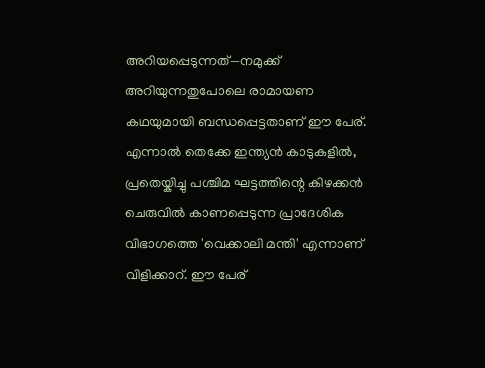അറിയപ്പെടുന്നത്—നമുക്ക് അറിയുന്നതുപോലെ രാമായണ കഥയുമായി ബന്ധപ്പെട്ടതാണ് ഈ പേര്. എന്നാൽ തെക്കേ ഇന്ത്യൻ കാടുകളിൽ, പ്രതെയ്കിച്ചു പശ്ചിമ ഘട്ടത്തിന്റെ കിഴക്കൻ ചെരുവിൽ കാണപ്പെടുന്ന പ്രാദേശിക വിഭാഗത്തെ 'വെക്കാലി മന്തി' എന്നാണ് വിളിക്കാറ്. ഈ പേര്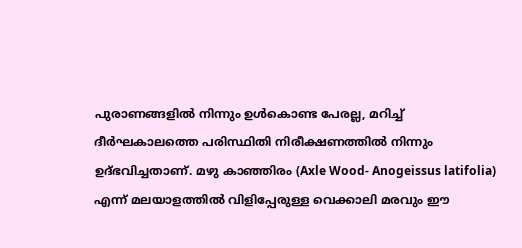പുരാണങ്ങളിൽ നിന്നും ഉൾകൊണ്ട പേരല്ല, മറിച്ച് ദീർഘകാലത്തെ പരിസ്ഥിതി നിരീക്ഷണത്തിൽ നിന്നും ഉദ്ഭവിച്ചതാണ്. മഴു കാഞ്ഞിരം (Axle Wood- Anogeissus latifolia) എന്ന് മലയാളത്തിൽ വിളിപ്പേരുള്ള വെക്കാലി മരവും ഈ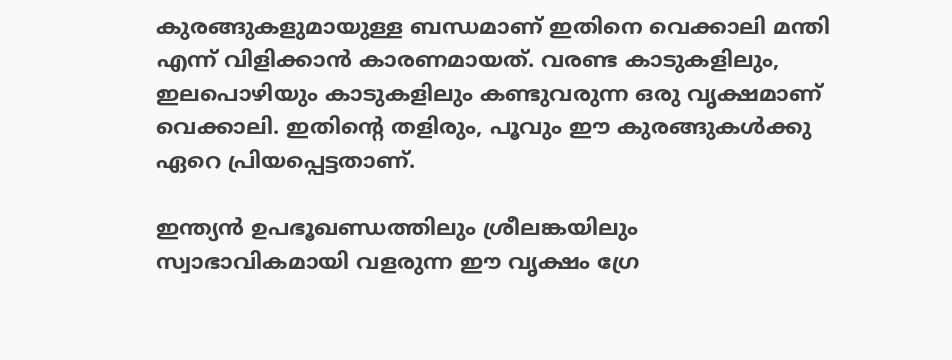കുരങ്ങുകളുമായുള്ള ബന്ധമാണ് ഇതിനെ വെക്കാലി മന്തി എന്ന് വിളിക്കാൻ കാരണമായത്. വരണ്ട കാടുകളിലും, ഇലപൊഴിയും കാടുകളിലും കണ്ടുവരുന്ന ഒരു വൃക്ഷമാണ് വെക്കാലി. ഇതിന്റെ തളിരും, പൂവും ഈ കുരങ്ങുകൾക്കു ഏറെ പ്രിയപ്പെട്ടതാണ്.

ഇന്ത്യൻ ഉപഭൂഖണ്ഡത്തിലും ശ്രീലങ്കയിലും സ്വാഭാവികമായി വളരുന്ന ഈ വൃക്ഷം ഗ്രേ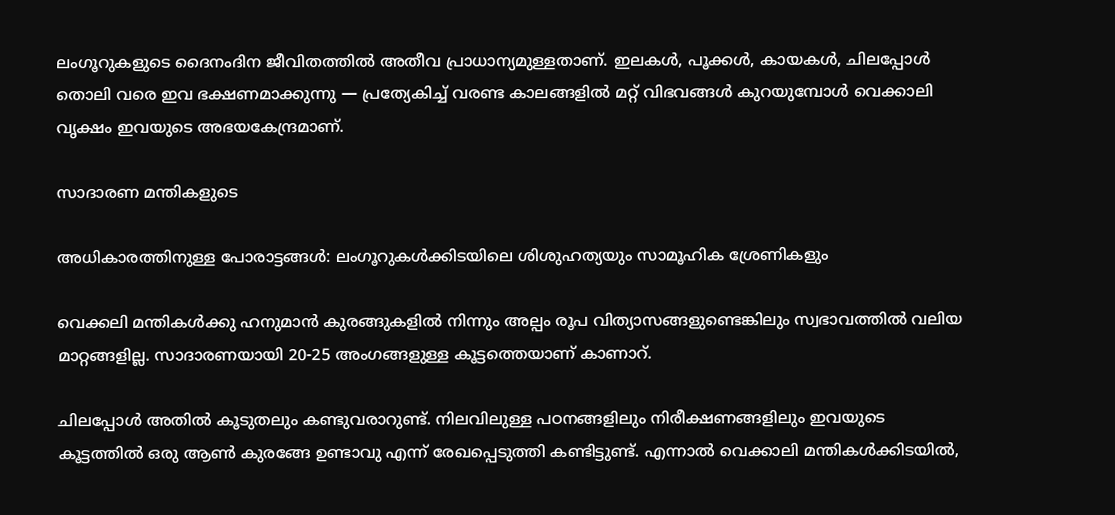ലംഗൂറുകളുടെ ദൈനംദിന ജീവിതത്തിൽ അതീവ പ്രാധാന്യമുള്ളതാണ്. ഇലകൾ, പൂക്കൾ, കായകൾ, ചിലപ്പോൾ തൊലി വരെ ഇവ ഭക്ഷണമാക്കുന്നു — പ്രത്യേകിച്ച് വരണ്ട കാലങ്ങളിൽ മറ്റ് വിഭവങ്ങൾ കുറയുമ്പോൾ വെക്കാലി വൃക്ഷം ഇവയുടെ അഭയകേന്ദ്രമാണ്.

സാദാരണ മന്തികളുടെ

അധികാരത്തിനുള്ള പോരാട്ടങ്ങൾ: ലംഗൂറുകൾക്കിടയിലെ ശിശുഹത്യയും സാമൂഹിക ശ്രേണികളും

വെക്കലി മന്തികൾക്കു ഹനുമാൻ കുരങ്ങുകളിൽ നിന്നും അല്പം രൂപ വിത്യാസങ്ങളുണ്ടെങ്കിലും സ്വഭാവത്തിൽ വലിയ മാറ്റങ്ങളില്ല. സാദാരണയായി 20-25 അംഗങ്ങളുള്ള കൂട്ടത്തെയാണ് കാണാറ്.

ചിലപ്പോൾ അതിൽ കൂടുതലും കണ്ടുവരാറുണ്ട്. നിലവിലുള്ള പഠനങ്ങളിലും നിരീക്ഷണങ്ങളിലും ഇവയുടെ കൂട്ടത്തിൽ ഒരു ആൺ കുരങ്ങേ ഉണ്ടാവു എന്ന് രേഖപ്പെടുത്തി കണ്ടിട്ടുണ്ട്. എന്നാൽ വെക്കാലി മന്തികൾക്കിടയിൽ,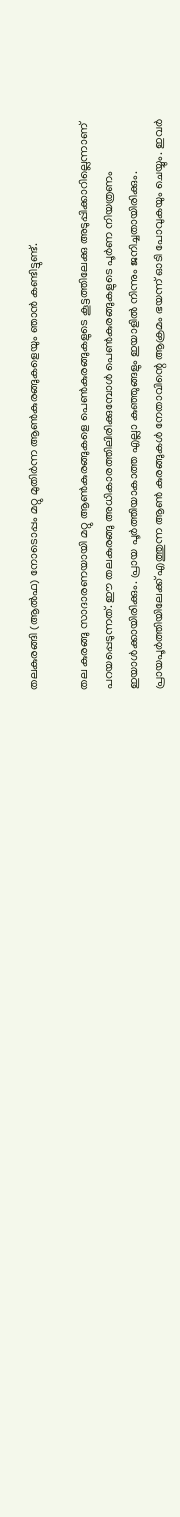തലകുരങ്ങി (ആൽഫ) നോടൊപ്പം മറ്റു മുതിർന്ന ആൺകുരങ്ങുകളെയും ഞാൻ കണ്ടിട്ടുണ്ട്.

തല കുരങ്ങു സാദാരണയായി മറ്റു ആൺകുരങ്ങുകളെ പെൺകുരങ്ങുകളുടെ കൂട്ടത്തിലേക്കു അടുപ്പിക്കാറില്ലെന്നാണ് പറയപ്പെടുന്നത്. ഈ തലകുരങ്ങു അധികാരത്തിലിരിക്കുമ്പോൾ പെൺകുരങ്ങുകളുടെ പൂർണ നിയത്രണം ഇയാൾക്കായിരിക്കും. പ്രായ പൂർത്തിയാകാത്ത എല്ലാ കുഞ്ഞുങ്ങളും ഇയാളിൽ നിന്നും ജനിച്ചതായിരിക്കും. പ്രായപൂർത്തിയിലേക്ക് എത്തുന്ന ആൺ കുരങ്ങുകൾ നേതാവിന്റെ ആക്രമം ഭയന്ന് ഓടി പോവുകയും ചെയ്യും. ഇവർ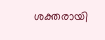ശക്തരായി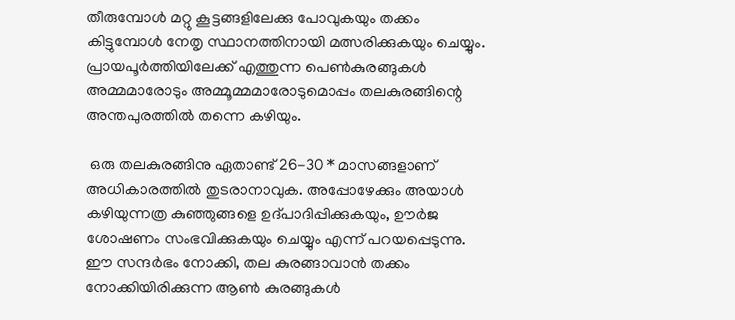തീരുമ്പോൾ മറ്റു കൂട്ടങ്ങളിലേക്കു പോവുകയും തക്കം കിട്ടുമ്പോൾ നേതൃ സ്ഥാനത്തിനായി മത്സരിക്കുകയും ചെയ്യും. പ്രായപൂർത്തിയിലേക്ക് എത്തുന്ന പെൺകുരങ്ങുകൾ അമ്മമാരോടും അമ്മൂമ്മമാരോടുമൊപ്പം തലകുരങ്ങിന്റെ അന്തപുരത്തിൽ തന്നെ കഴിയും.

 ഒരു തലകുരങ്ങിനു ഏതാണ്ട് 26-30 * മാസങ്ങളാണ് അധികാരത്തിൽ തുടരാനാവുക. അപ്പോഴേക്കും അയാൾ കഴിയുന്നത്ര കുഞ്ഞുങ്ങളെ ഉദ്പാദിപ്പിക്കുകയും, ഊർജ ശോഷണം സംഭവിക്കുകയും ചെയ്യും എന്ന് പറയപ്പെടുന്നു. ഈ സന്ദർഭം നോക്കി, തല കുരങ്ങാവാൻ തക്കം നോക്കിയിരിക്കുന്ന ആൺ കുരങ്ങുകൾ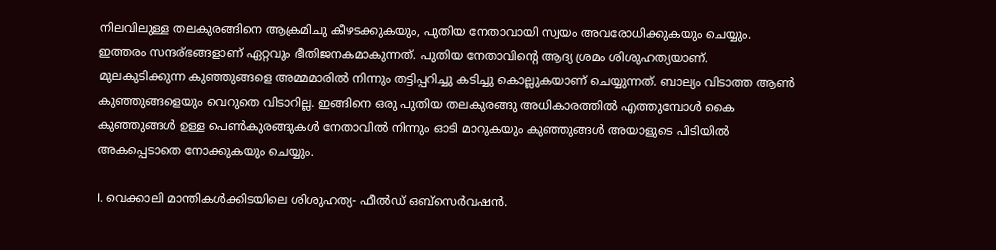നിലവിലുള്ള തലകുരങ്ങിനെ ആക്രമിചു കീഴടക്കുകയും, പുതിയ നേതാവായി സ്വയം അവരോധിക്കുകയും ചെയ്യും. ഇത്തരം സന്ദര്ഭങ്ങളാണ് ഏറ്റവും ഭീതിജനകമാകുന്നത്. പുതിയ നേതാവിന്റെ ആദ്യ ശ്രമം ശിശുഹത്യയാണ്. മുലകുടിക്കുന്ന കുഞ്ഞുങ്ങളെ അമ്മമാരിൽ നിന്നും തട്ടിപ്പറിച്ചു കടിച്ചു കൊല്ലുകയാണ് ചെയ്യുന്നത്. ബാല്യം വിടാത്ത ആൺ കുഞ്ഞുങ്ങളെയും വെറുതെ വിടാറില്ല. ഇങ്ങിനെ ഒരു പുതിയ തലകുരങ്ങു അധികാരത്തിൽ എത്തുമ്പോൾ കൈ കുഞ്ഞുങ്ങൾ ഉള്ള പെൺകുരങ്ങുകൾ നേതാവിൽ നിന്നും ഓടി മാറുകയും കുഞ്ഞുങ്ങൾ അയാളുടെ പിടിയിൽ അകപ്പെടാതെ നോക്കുകയും ചെയ്യും.

I. വെക്കാലി മാന്തികൾക്കിടയിലെ ശിശുഹത്യ- ഫീൽഡ് ഒബ്സെർവഷൻ.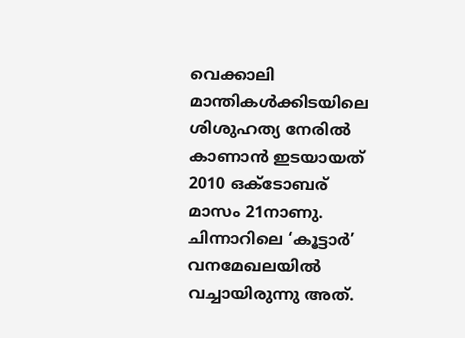വെക്കാലി മാന്തികൾക്കിടയിലെ ശിശുഹത്യ നേരിൽ കാണാൻ ഇടയായത് 2010 ഒക്ടോബര് മാസം 21നാണു. ചിന്നാറിലെ ‘കൂട്ടാർ’ വനമേഖലയിൽ വച്ചായിരുന്നു അത്.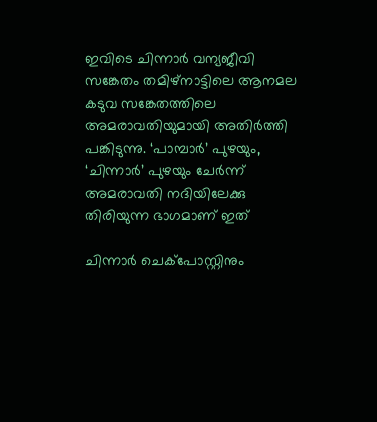ഇവിടെ ചിന്നാർ വന്യജീവി സങ്കേതം തമിഴ്‌നാട്ടിലെ ആനമല കടുവ സങ്കേതത്തിലെ അമരാവതിയുമായി അതിർത്തി പങ്കിടുന്നു. ‘പാമ്പാർ’ പുഴയും, ‘ചിന്നാർ’ പുഴയും ചേർന്ന് അമരാവതി നദിയിലേക്കു തിരിയുന്ന ഭാഗമാണ് ഇത്

ചിന്നാർ ചെക്പോസ്റ്റിനും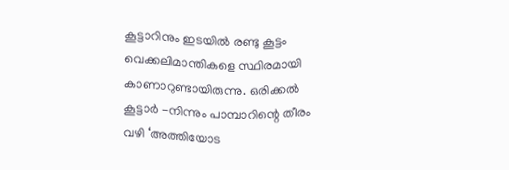കൂട്ടാറിനും ഇടയിൽ രണ്ടു കൂട്ടം വെക്കലിമാന്തികളെ സ്ഥിരമായി കാണാറുണ്ടായിരുന്നു. ഒരിക്കൽ കൂട്ടാർ -നിന്നും പാമ്പാറിന്റെ തീരം വഴി ‘അത്തിയോട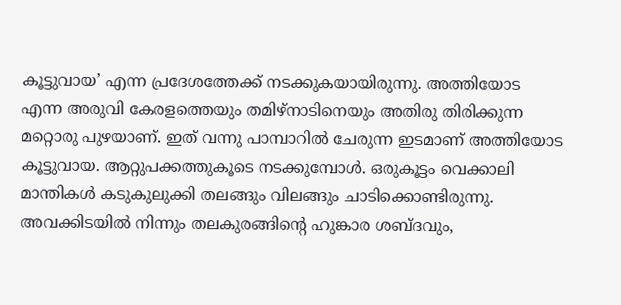കൂട്ടുവായ’ എന്ന പ്രദേശത്തേക്ക് നടക്കുകയായിരുന്നു. അത്തിയോട എന്ന അരുവി കേരളത്തെയും തമിഴ്നാടിനെയും അതിരു തിരിക്കുന്ന മറ്റൊരു പുഴയാണ്. ഇത് വന്നു പാമ്പാറിൽ ചേരുന്ന ഇടമാണ് അത്തിയോട കൂട്ടുവായ. ആറ്റുപക്കത്തുകൂടെ നടക്കുമ്പോൾ. ഒരുകൂട്ടം വെക്കാലി മാന്തികൾ കടുകുലുക്കി തലങ്ങും വിലങ്ങും ചാടിക്കൊണ്ടിരുന്നു. അവക്കിടയിൽ നിന്നും തലകുരങ്ങിന്റെ ഹുങ്കാര ശബ്ദവും,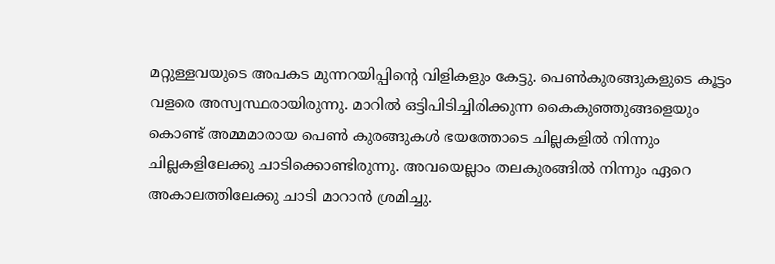മറ്റുള്ളവയുടെ അപകട മുന്നറയിപ്പിന്റെ വിളികളും കേട്ടു. പെൺകുരങ്ങുകളുടെ കൂട്ടം വളരെ അസ്വസ്ഥരായിരുന്നു. മാറിൽ ഒട്ടിപിടിച്ചിരിക്കുന്ന കൈകുഞ്ഞുങ്ങളെയും കൊണ്ട് അമ്മമാരായ പെൺ കുരങ്ങുകൾ ഭയത്തോടെ ചില്ലകളിൽ നിന്നും ചില്ലകളിലേക്കു ചാടിക്കൊണ്ടിരുന്നു. അവയെല്ലാം തലകുരങ്ങിൽ നിന്നും ഏറെ അകാലത്തിലേക്കു ചാടി മാറാൻ ശ്രമിച്ചു.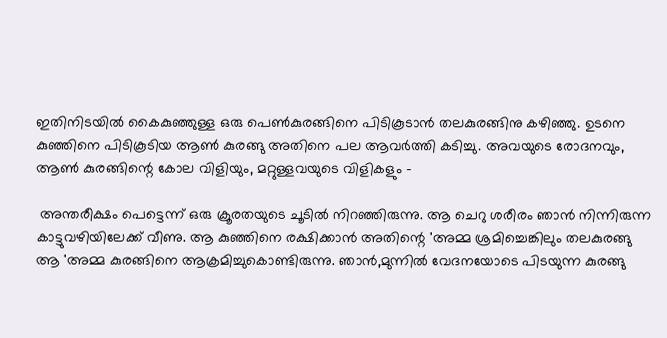ഇതിനിടയിൽ കൈകുഞ്ഞുള്ള ഒരു പെൺകുരങ്ങിനെ പിടികൂടാൻ തലകുരങ്ങിനു കഴിഞ്ഞു. ഉടനെ കുഞ്ഞിനെ പിടികൂടിയ ആൺ കുരങ്ങു അതിനെ പല ആവർത്തി കടിച്ചു. അവയുടെ രോദനവും, ആൺ കുരങ്ങിന്റെ കോല വിളിയും, മറ്റുള്ളവയുടെ വിളികളും -

 അന്തരീക്ഷം പെട്ടെന്ന് ഒരു ക്രൂരതയുടെ ചൂടിൽ നിറഞ്ഞിരുന്നു. ആ ചെറു ശരീരം ഞാൻ നിന്നിരുന്ന കാട്ടുവഴിയിലേക്ക് വീണു. ആ കുഞ്ഞിനെ രക്ഷിക്കാൻ അതിന്റെ 'അമ്മ ശ്രമിച്ചെങ്കിലും തലകുരങ്ങു ആ 'അമ്മ കുരങ്ങിനെ ആക്രമിച്ചുകൊണ്ടിരുന്നു. ഞാൻ,മുന്നിൽ വേദനയോടെ പിടയുന്ന കുരങ്ങു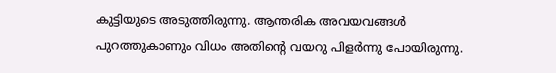കുട്ടിയുടെ അടുത്തിരുന്നു. ആന്തരിക അവയവങ്ങൾ പുറത്തുകാണും വിധം അതിന്റെ വയറു പിളർന്നു പോയിരുന്നു.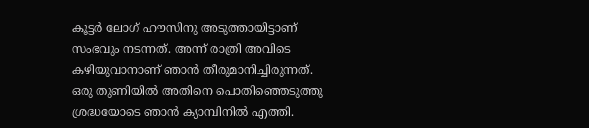കൂട്ടർ ലോഗ് ഹൗസിനു അടുത്തായിട്ടാണ് സംഭവും നടന്നത്. അന്ന് രാത്രി അവിടെ കഴിയുവാനാണ് ഞാൻ തീരുമാനിച്ചിരുന്നത്. ഒരു തുണിയിൽ അതിനെ പൊതിഞ്ഞെടുത്തു ശ്രദ്ധയോടെ ഞാൻ ക്യാമ്പിനിൽ എത്തി.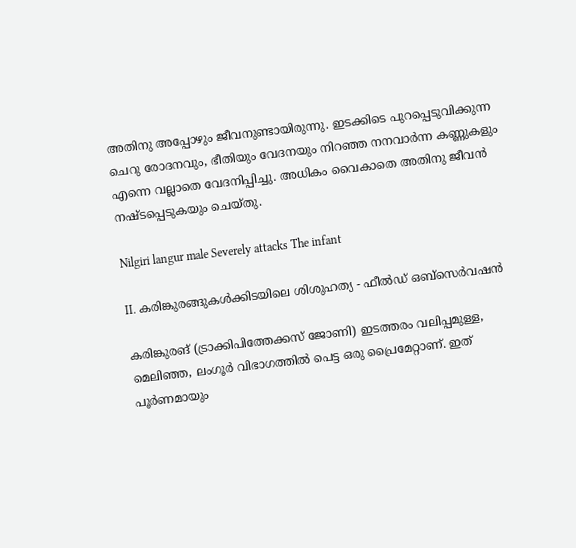അതിനു അപ്പോഴും ജീവനുണ്ടായിരുന്നു. ഇടക്കിടെ പുറപ്പെടുവിക്കുന്ന ചെറു രോദനവും, ഭീതിയും വേദനയും നിറഞ്ഞ നനവാർന്ന കണ്ണുകളും എന്നെ വല്ലാതെ വേദനിപ്പിച്ചു. അധികം വൈകാതെ അതിനു ജീവൻ നഷ്ടപ്പെടുകയും ചെയ്തു.

Nilgiri langur male Severely attacks The infant

II. കരിങ്കുരങ്ങുകൾക്കിടയിലെ ശിശുഹത്യ - ഫീൽഡ് ഒബ്സെർവഷൻ

കരിങ്കുരങ് (ട്രാക്കിപിത്തേക്കസ് ജോണി) ഇടത്തരം വലിപ്പമുള്ള, മെലിഞ്ഞ, ലംഗൂർ വിഭാഗത്തിൽ പെട്ട ഒരു പ്രൈമേറ്റാണ്. ഇത് പൂർണമായും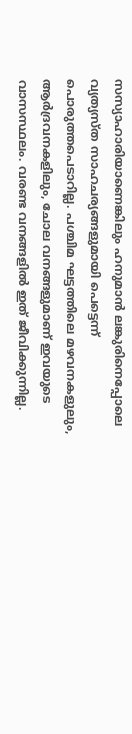സസ്യാഹാരിയാണെങ്കിലും ഹനുമാൻ ലങ്കുരിനെപ്പോലെ വ്യത്യസ്ത സാഹചര്യങ്ങളുമായി പെട്ടെന്ന് പൊരുത്തപെടാറില്ല. പശ്ചിമ ഘട്ടത്തിലെ മഴവനകളുലും, ആർദ്രവനകളിലും, ചോല വനങ്ങളുമാണ് ഇവയുടെ വാസസ്ഥലം. വരണ്ട വനങ്ങളിൽ ഇത് ജീവിക്കുന്നില്ല.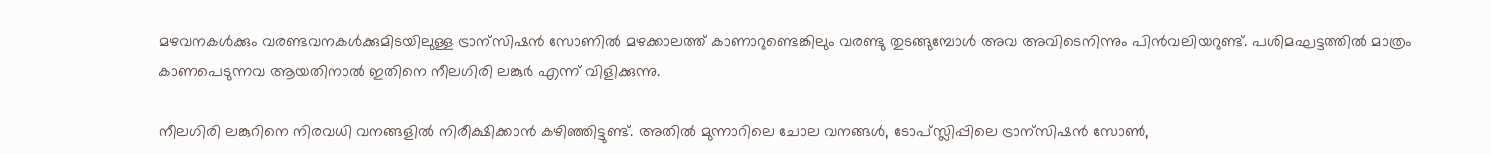മഴവനകൾക്കും വരണ്ടവനകൾക്കുമിടയിലുള്ള ട്രാന്സിഷൻ സോണിൽ മഴക്കാലത്ത് കാണാറുണ്ടെങ്കിലും വരണ്ടു തുടങ്ങുമ്പോൾ അവ അവിടെനിന്നും പിൻവലിയറുണ്ട്. പശിമഘട്ടത്തിൽ മാത്രം കാണപെടുന്നവ ആയതിനാൽ ഇതിനെ നീലഗിരി ലങ്കുർ എന്ന് വിളിക്കുന്നു.

നീലഗിരി ലങ്കുറിനെ നിരവധി വനങ്ങളിൽ നിരീക്ഷിക്കാൻ കഴിഞ്ഞിട്ടുണ്ട്. അതിൽ മുന്നാറിലെ ചോല വനങ്ങൾ, ടോപ്സ്ലിപ്പിലെ ട്രാന്സിഷൻ സോൺ,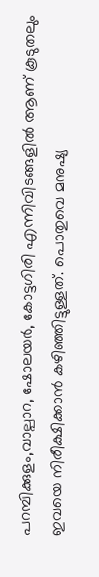പറമ്പിക്കുളം,വാല്പാറ, ഷോലയർ, കോട്ടഗിരി എന്നിവിടങ്ങളിൽ ആണ് കൂടുതലും ഇവയെ നിരീക്ഷിക്കാൻ കഴിഞ്ഞിട്ടുള്ളത്. പൊതുവെ മനുഷ്യ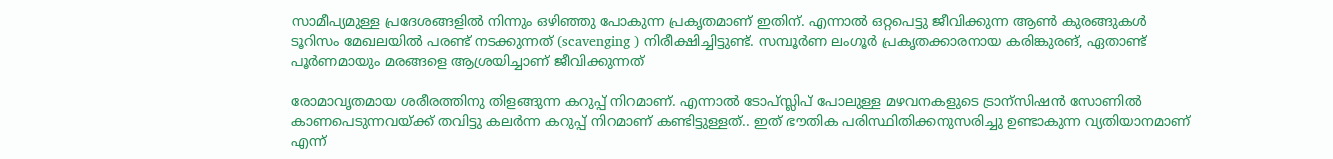സാമീപ്യമുള്ള പ്രദേശങ്ങളിൽ നിന്നും ഒഴിഞ്ഞു പോകുന്ന പ്രകൃതമാണ് ഇതിന്. എന്നാൽ ഒറ്റപെട്ടു ജീവിക്കുന്ന ആൺ കുരങ്ങുകൾ ടൂറിസം മേഖലയിൽ പരണ്ട് നടക്കുന്നത് (scavenging ) നിരീക്ഷിച്ചിട്ടുണ്ട്. സമ്പൂർണ ലംഗൂർ പ്രകൃതക്കാരനായ കരിങ്കുരങ്, ഏതാണ്ട് പൂർണമായും മരങ്ങളെ ആശ്രയിച്ചാണ് ജീവിക്കുന്നത്

രോമാവൃതമായ ശരീരത്തിനു തിളങ്ങുന്ന കറുപ്പ് നിറമാണ്. എന്നാൽ ടോപ്സ്ലിപ് പോലുള്ള മഴവനകളുടെ ട്രാന്സിഷൻ സോണിൽ കാണപെടുന്നവയ്ക്ക് തവിട്ടു കലർന്ന കറുപ്പ് നിറമാണ് കണ്ടിട്ടുള്ളത്.. ഇത് ഭൗതിക പരിസ്ഥിതിക്കനുസരിച്ചു ഉണ്ടാകുന്ന വ്യതിയാനമാണ് എന്ന്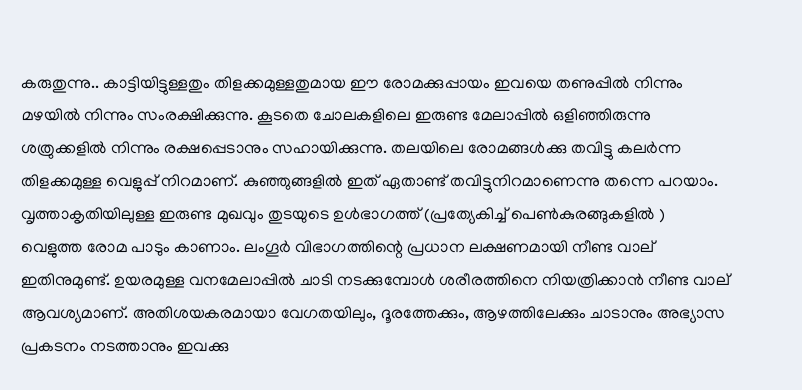കരുതുന്നു.. കാട്ടിയിട്ടുള്ളതും തിളക്കമുള്ളതുമായ ഈ രോമക്കുപ്പായം ഇവയെ തണുപ്പിൽ നിന്നും മഴയിൽ നിന്നും സംരക്ഷിക്കുന്നു. കൂടതെ ചോലകളിലെ ഇരുണ്ട മേലാപ്പിൽ ഒളിഞ്ഞിരുന്നു ശത്രുക്കളിൽ നിന്നും രക്ഷപ്പെടാനും സഹായിക്കുന്നു. തലയിലെ രോമങ്ങൾക്കു തവിട്ടു കലർന്ന തിളക്കമുള്ള വെളുപ്പ് നിറമാണ്. കുഞ്ഞുങ്ങളിൽ ഇത് ഏതാണ്ട് തവിട്ടുനിറമാണെന്നു തന്നെ പറയാം. വൃത്താകൃതിയിലുള്ള ഇരുണ്ട മുഖവും തുടയുടെ ഉൾഭാഗത്ത് (പ്രത്യേകിച്ച് പെൺകുരങ്ങുകളിൽ ) വെളുത്ത രോമ പാടും കാണാം. ലംഗൂർ വിഭാഗത്തിന്റെ പ്രധാന ലക്ഷണമായി നീണ്ട വാല് ഇതിനുമുണ്ട്. ഉയരമുള്ള വനമേലാപ്പിൽ ചാടി നടക്കുമ്പോൾ ശരീരത്തിനെ നിയത്രിക്കാൻ നീണ്ട വാല് ആവശ്യമാണ്. അതിശയകരമായാ വേഗതയിലും, ദൂരത്തേക്കും, ആഴത്തിലേക്കും ചാടാനും അഭ്യാസ പ്രകടനം നടത്താനും ഇവക്കു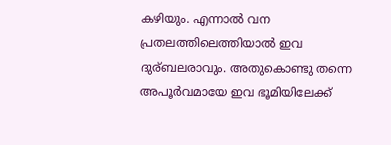കഴിയും. എന്നാൽ വന പ്രതലത്തിലെത്തിയാൽ ഇവ ദുര്ബലരാവും. അതുകൊണ്ടു തന്നെ അപൂർവമായേ ഇവ ഭൂമിയിലേക്ക്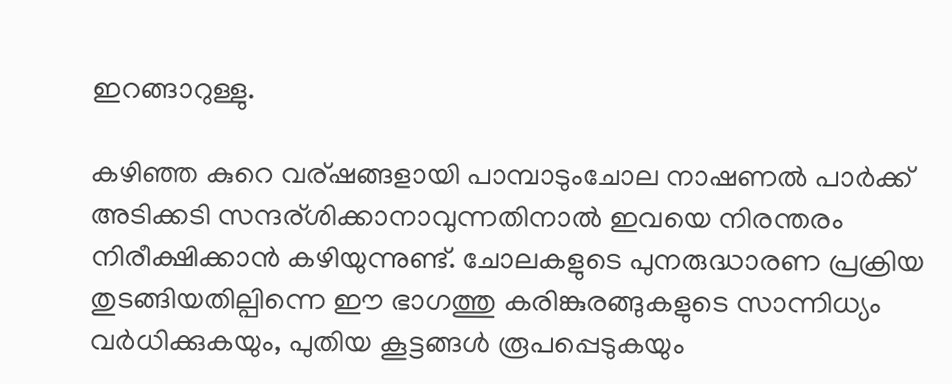ഇറങ്ങാറുള്ളു.

കഴിഞ്ഞ കുറെ വര്ഷങ്ങളായി പാമ്പാടുംചോല നാഷണൽ പാർക്ക് അടിക്കടി സന്ദര്ശിക്കാനാവുന്നതിനാൽ ഇവയെ നിരന്തരം നിരീക്ഷിക്കാൻ കഴിയുന്നുണ്ട്. ചോലകളുടെ പുനരുദ്ധാരണ പ്രക്രിയ തുടങ്ങിയതില്പിന്നെ ഈ ഭാഗത്തു കരിങ്കുരങ്ങുകളുടെ സാന്നിധ്യം വർധിക്കുകയും, പുതിയ കൂട്ടങ്ങൾ രൂപപ്പെടുകയും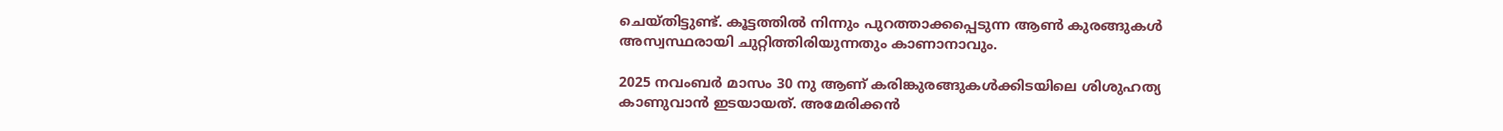ചെയ്തിട്ടുണ്ട്. കൂട്ടത്തിൽ നിന്നും പുറത്താക്കപ്പെടുന്ന ആൺ കുരങ്ങുകൾ അസ്വസ്ഥരായി ചുറ്റിത്തിരിയുന്നതും കാണാനാവും.

2025 നവംബർ മാസം 30 നു ആണ് കരിങ്കുരങ്ങുകൾക്കിടയിലെ ശിശുഹത്യ കാണുവാൻ ഇടയായത്. അമേരിക്കൻ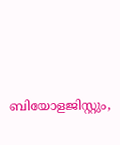ബിയോളജിസ്റ്റും,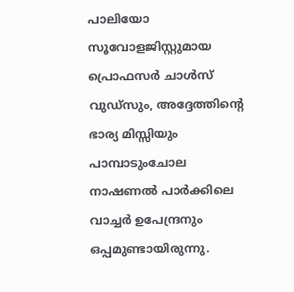പാലിയോ സൂവോളജിസ്റ്റുമായ പ്രൊഫസർ ചാൾസ് വുഡ്സും, അദ്ദേത്തിന്റെ ഭാര്യ മിസ്സിയും പാമ്പാടുംചോല നാഷണൽ പാർക്കിലെ വാച്ചർ ഉപേന്ദ്രനും ഒപ്പമുണ്ടായിരുന്നു.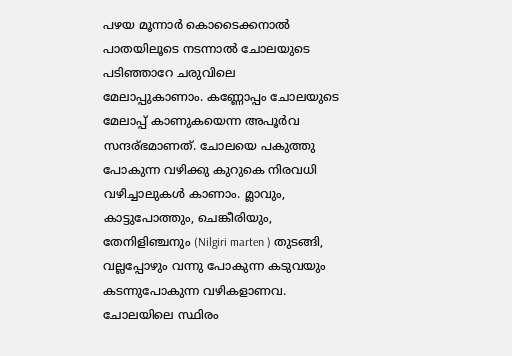പഴയ മൂന്നാർ കൊടൈക്കനാൽ പാതയിലൂടെ നടന്നാൽ ചോലയുടെ പടിഞ്ഞാറേ ചരുവിലെ മേലാപ്പുകാണാം. കണ്ണോപ്പം ചോലയുടെ മേലാപ്പ് കാണുകയെന്ന അപൂർവ സന്ദര്ഭമാണത്. ചോലയെ പകുത്തു പോകുന്ന വഴിക്കു കുറുകെ നിരവധി വഴിച്ചാലുകൾ കാണാം. മ്ലാവും, കാട്ടുപോത്തും, ചെങ്കീരിയും, തേനിളിഞ്ചനും (Nilgiri marten ) തുടങ്ങി, വല്ലപ്പോഴും വന്നു പോകുന്ന കടുവയും കടന്നുപോകുന്ന വഴികളാണവ. ചോലയിലെ സ്ഥിരം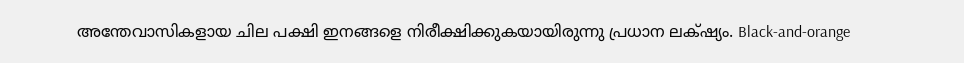അന്തേവാസികളായ ചില പക്ഷി ഇനങ്ങളെ നിരീക്ഷിക്കുകയായിരുന്നു പ്രധാന ലക്‌ഷ്യം. Black-and-orange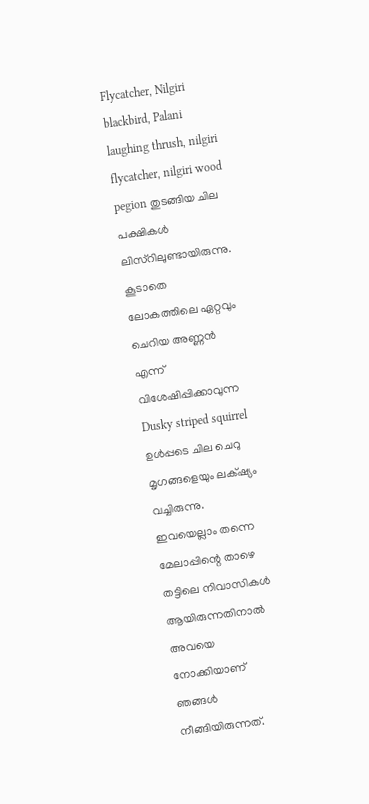Flycatcher, Nilgiri blackbird, Palani laughing thrush, nilgiri flycatcher, nilgiri wood pegion തുടങ്ങിയ ചില പക്ഷികൾ ലിസ്റിലുണ്ടായിരുന്നു. കൂടാതെ ലോകത്തിലെ ഏറ്റവും ചെറിയ അണ്ണൻ എന്ന് വിശേഷിപ്പിക്കാവുന്ന Dusky striped squirrel ഉൾപ്പടെ ചില ചെറു മൃഗങ്ങളെയും ലക്‌ഷ്യം വച്ചിരുന്നു. ഇവയെല്ലാം തന്നെ മേലാപ്പിന്റെ താഴെ തട്ടിലെ നിവാസികൾ ആയിരുന്നതിനാൽ അവയെ നോക്കിയാണ് ഞങ്ങൾ നീങ്ങിയിരുന്നത്.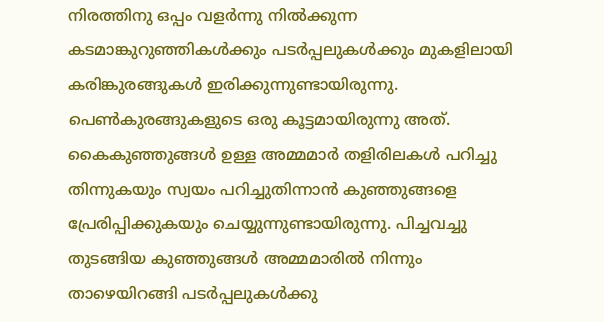നിരത്തിനു ഒപ്പം വളർന്നു നിൽക്കുന്ന കടമാങ്കുറുഞ്ഞികൾക്കും പടർപ്പലുകൾക്കും മുകളിലായി കരിങ്കുരങ്ങുകൾ ഇരിക്കുന്നുണ്ടായിരുന്നു. പെൺകുരങ്ങുകളുടെ ഒരു കൂട്ടമായിരുന്നു അത്. കൈകുഞ്ഞുങ്ങൾ ഉള്ള അമ്മമാർ തളിരിലകൾ പറിച്ചു തിന്നുകയും സ്വയം പറിച്ചുതിന്നാൻ കുഞ്ഞുങ്ങളെ പ്രേരിപ്പിക്കുകയും ചെയ്യുന്നുണ്ടായിരുന്നു. പിച്ചവച്ചു തുടങ്ങിയ കുഞ്ഞുങ്ങൾ അമ്മമാരിൽ നിന്നും താഴെയിറങ്ങി പടർപ്പലുകൾക്കു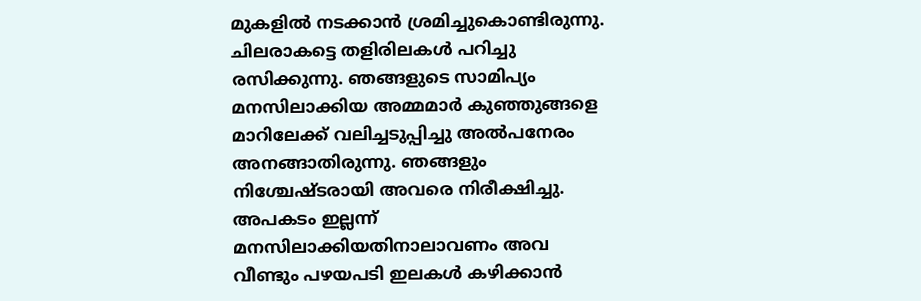മുകളിൽ നടക്കാൻ ശ്രമിച്ചുകൊണ്ടിരുന്നു. ചിലരാകട്ടെ തളിരിലകൾ പറിച്ചു രസിക്കുന്നു. ഞങ്ങളുടെ സാമിപ്യം മനസിലാക്കിയ അമ്മമാർ കുഞ്ഞുങ്ങളെ മാറിലേക്ക് വലിച്ചടുപ്പിച്ചു അൽപനേരം അനങ്ങാതിരുന്നു. ഞങ്ങളും നിശ്ചേഷ്ടരായി അവരെ നിരീക്ഷിച്ചു. അപകടം ഇല്ലന്ന് മനസിലാക്കിയതിനാലാവണം അവ വീണ്ടും പഴയപടി ഇലകൾ കഴിക്കാൻ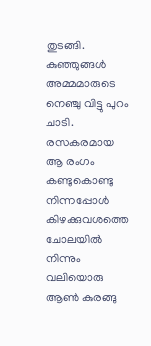തുടങ്ങി. കുഞ്ഞുങ്ങൾ അമ്മമാരുടെ നെഞ്ചു വിട്ടു പുറം ചാടി. രസകരമായ ആ രംഗം കണ്ടുകൊണ്ടു നിന്നപ്പോൾ കിഴക്കുവശത്തെ ചോലയിൽ നിന്നും വലിയൊരു ആൺ കുരങ്ങു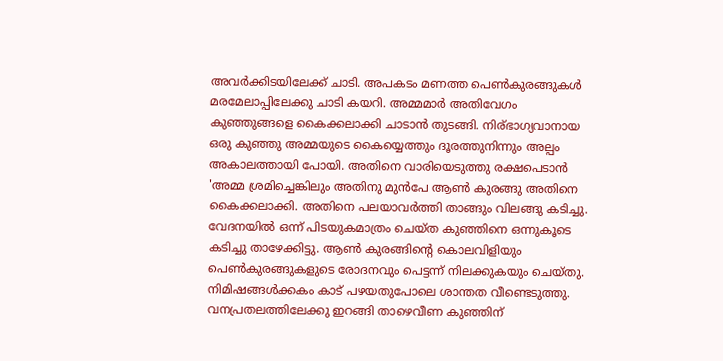അവർക്കിടയിലേക്ക് ചാടി. അപകടം മണത്ത പെൺകുരങ്ങുകൾ മരമേലാപ്പിലേക്കു ചാടി കയറി. അമ്മമാർ അതിവേഗം കുഞ്ഞുങ്ങളെ കൈക്കലാക്കി ചാടാൻ തുടങ്ങി. നിര്ഭാഗ്യവാനായ ഒരു കുഞ്ഞു അമ്മയുടെ കൈയ്യെത്തും ദൂരത്തുനിന്നും അല്പം അകാലത്തായി പോയി. അതിനെ വാരിയെടുത്തു രക്ഷപെടാൻ 'അമ്മ ശ്രമിച്ചെങ്കിലും അതിനു മുൻപേ ആൺ കുരങ്ങു അതിനെ കൈക്കലാക്കി. അതിനെ പലയാവർത്തി താങ്ങും വിലങ്ങു കടിച്ചു. വേദനയിൽ ഒന്ന് പിടയുകമാത്രം ചെയ്ത കുഞ്ഞിനെ ഒന്നുകൂടെ കടിച്ചു താഴേക്കിട്ടു. ആൺ കുരങ്ങിന്റെ കൊലവിളിയും പെൺകുരങ്ങുകളുടെ രോദനവും പെട്ടന്ന് നിലക്കുകയും ചെയ്തു. നിമിഷങ്ങൾക്കകം കാട് പഴയതുപോലെ ശാന്തത വീണ്ടെടുത്തു. വനപ്രതലത്തിലേക്കു ഇറങ്ങി താഴെവീണ കുഞ്ഞിന്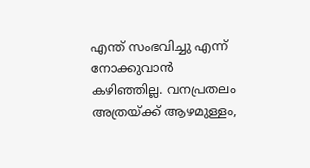എന്ത് സംഭവിച്ചു എന്ന് നോക്കുവാൻ കഴിഞ്ഞില്ല. വനപ്രതലം അത്രയ്ക്ക് ആഴമുള്ളം,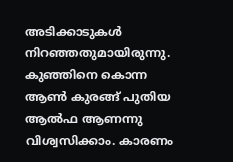അടിക്കാടുകൾ നിറഞ്ഞതുമായിരുന്നു. കുഞ്ഞിനെ കൊന്ന ആൺ കുരങ്ങ്‌ പുതിയ ആൽഫ ആണന്നു വിശ്വസിക്കാം. കാരണം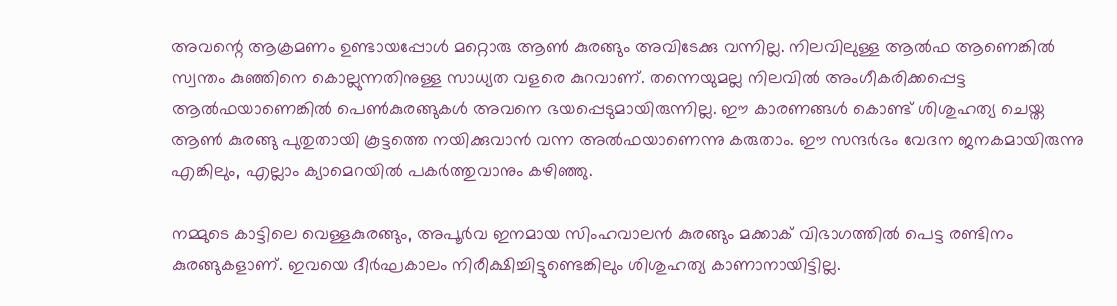അവന്റെ ആക്രമണം ഉണ്ടായപ്പോൾ മറ്റൊരു ആൺ കുരങ്ങും അവിടേക്കു വന്നില്ല. നിലവിലുള്ള ആൽഫ ആണെങ്കിൽ സ്വന്തം കുഞ്ഞിനെ കൊല്ലുന്നതിനുള്ള സാധ്യത വളരെ കുറവാണ്. തന്നെയുമല്ല നിലവിൽ അംഗീകരിക്കപ്പെട്ട ആൽഫയാണെങ്കിൽ പെൺകുരങ്ങുകൾ അവനെ ഭയപ്പെടുമായിരുന്നില്ല. ഈ കാരണങ്ങൾ കൊണ്ട് ശിശുഹത്യ ചെയ്ത ആൺ കുരങ്ങു പുതുതായി കൂട്ടത്തെ നയിക്കുവാൻ വന്ന അൽഫയാണെന്നു കരുതാം. ഈ സന്ദർഭം വേദന ജനകമായിരുന്നു എങ്കിലും, എല്ലാം ക്യാമെറയിൽ പകർത്തുവാനും കഴിഞ്ഞു.

നമ്മുടെ കാട്ടിലെ വെള്ളകുരങ്ങും, അപൂർവ ഇനമായ സിംഹവാലൻ കുരങ്ങും മക്കാക് വിഭാഗത്തിൽ പെട്ട രണ്ടിനം കുരങ്ങുകളാണ്. ഇവയെ ദീർഘകാലം നിരീക്ഷിച്ചിട്ടുണ്ടെങ്കിലും ശിശുഹത്യ കാണാനായിട്ടില്ല.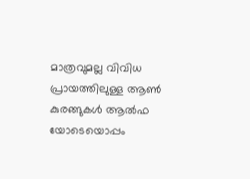മാത്രവുമല്ല വിവിധ പ്രായത്തിലുള്ള ആൺ കുരങ്ങുകൾ ആൽഫ യോടെയൊപ്പം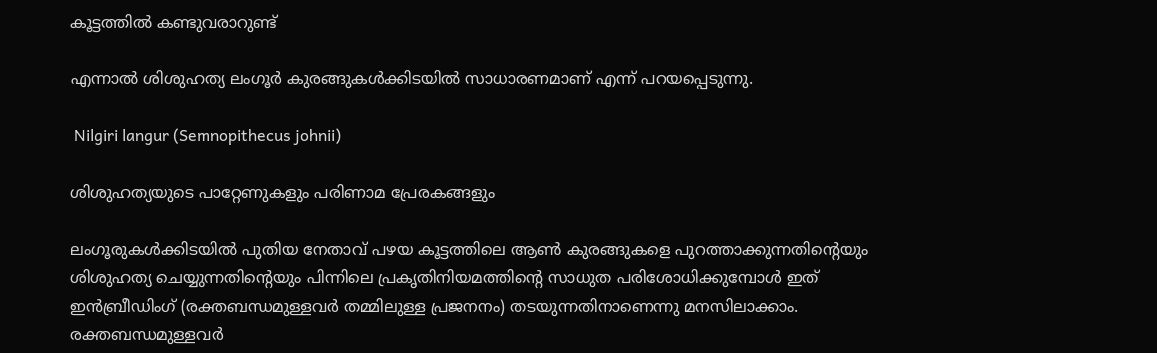കൂട്ടത്തിൽ കണ്ടുവരാറുണ്ട്

എന്നാൽ ശിശുഹത്യ ലംഗൂർ കുരങ്ങുകൾക്കിടയിൽ സാധാരണമാണ് എന്ന് പറയപ്പെടുന്നു.

 Nilgiri langur (Semnopithecus johnii)

ശിശുഹത്യയുടെ പാറ്റേണുകളും പരിണാമ പ്രേരകങ്ങളും

ലംഗൂരുകൾക്കിടയിൽ പുതിയ നേതാവ് പഴയ കൂട്ടത്തിലെ ആൺ കുരങ്ങുകളെ പുറത്താക്കുന്നതിന്റെയും ശിശുഹത്യ ചെയ്യുന്നതിന്റെയും പിന്നിലെ പ്രകൃതിനിയമത്തിന്റെ സാധുത പരിശോധിക്കുമ്പോൾ ഇത് ഇൻബ്രീഡിംഗ് (രക്തബന്ധമുള്ളവർ തമ്മിലുള്ള പ്രജനനം) തടയുന്നതിനാണെന്നു മനസിലാക്കാം. രക്തബന്ധമുള്ളവർ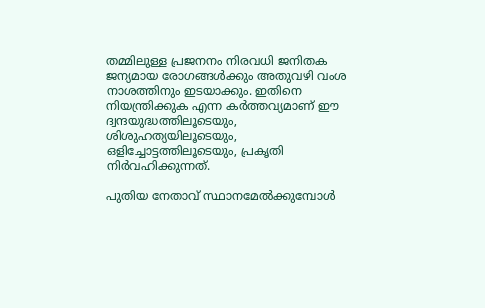തമ്മിലുള്ള പ്രജനനം നിരവധി ജനിതക ജന്യമായ രോഗങ്ങൾക്കും അതുവഴി വംശ നാശത്തിനും ഇടയാക്കും. ഇതിനെ നിയന്ത്രിക്കുക എന്ന കർത്തവ്യമാണ് ഈ ദ്വന്ദയുദ്ധത്തിലൂടെയും, ശിശുഹത്യയിലൂടെയും, ഒളിച്ചോട്ടത്തിലൂടെയും, പ്രകൃതി നിർവഹിക്കുന്നത്.

പുതിയ നേതാവ് സ്ഥാനമേൽക്കുമ്പോൾ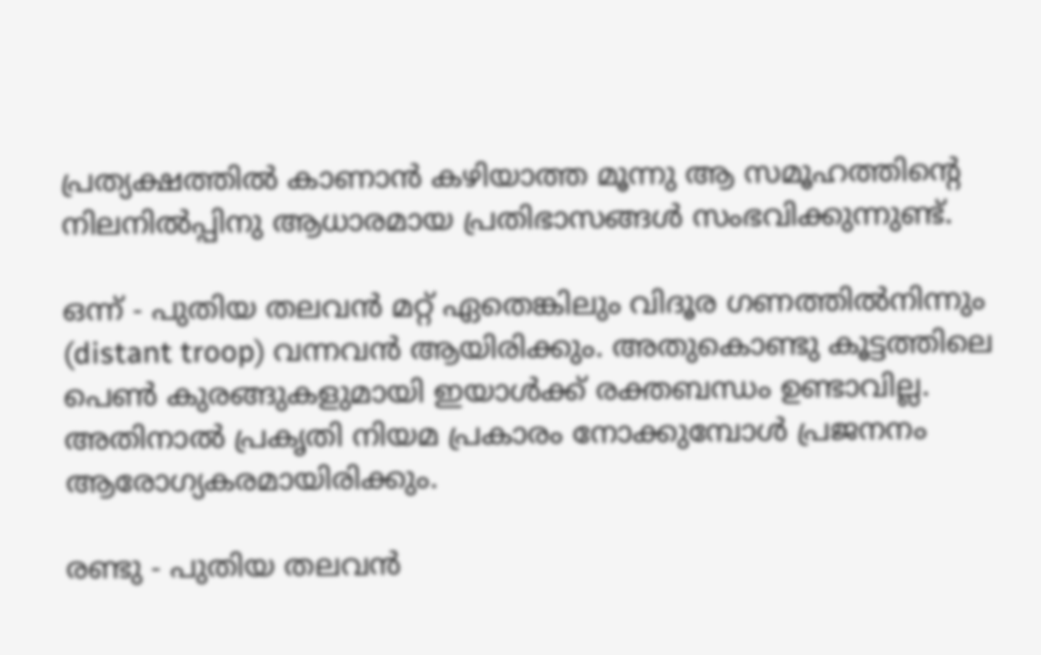പ്രത്യക്ഷത്തിൽ കാണാൻ കഴിയാത്ത മൂന്നു ആ സമൂഹത്തിന്റെ നിലനിൽപ്പിനു ആധാരമായ പ്രതിഭാസങ്ങൾ സംഭവിക്കുന്നുണ്ട്.

ഒന്ന് - പുതിയ തലവൻ മറ്റ് ഏതെങ്കിലും വിദൂര ഗണത്തിൽനിന്നും (distant troop) വന്നവൻ ആയിരിക്കും. അതുകൊണ്ടു കൂട്ടത്തിലെ പെൺ കുരങ്ങുകളുമായി ഇയാൾക്ക് രക്തബന്ധം ഉണ്ടാവില്ല. അതിനാൽ പ്രകൃതി നിയമ പ്രകാരം നോക്കുമ്പോൾ പ്രജനനം ആരോഗ്യകരമായിരിക്കും.

രണ്ടു - പുതിയ തലവൻ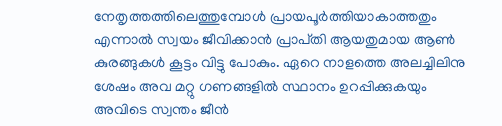നേതൃത്തത്തിലെത്തുമ്പോൾ പ്രായപൂർത്തിയാകാത്തതും എന്നാൽ സ്വയം ജീവിക്കാൻ പ്രാപ്‌തി ആയതുമായ ആൺ കുരങ്ങുകൾ കൂട്ടം വിട്ടു പോകും. ഏറെ നാളത്തെ അലച്ചിലിനു ശേഷം അവ മറ്റു ഗണങ്ങളിൽ സ്ഥാനം ഉറപ്പിക്കുകയും അവിടെ സ്വന്തം ജീൻ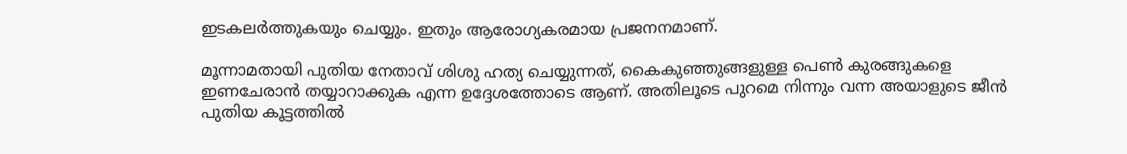ഇടകലർത്തുകയും ചെയ്യും. ഇതും ആരോഗ്യകരമായ പ്രജനനമാണ്‌.

മൂന്നാമതായി പുതിയ നേതാവ് ശിശു ഹത്യ ചെയ്യുന്നത്, കൈകുഞ്ഞുങ്ങളുള്ള പെൺ കുരങ്ങുകളെ ഇണചേരാൻ തയ്യാറാക്കുക എന്ന ഉദ്ദേശത്തോടെ ആണ്. അതിലൂടെ പുറമെ നിന്നും വന്ന അയാളുടെ ജീൻ പുതിയ കൂട്ടത്തിൽ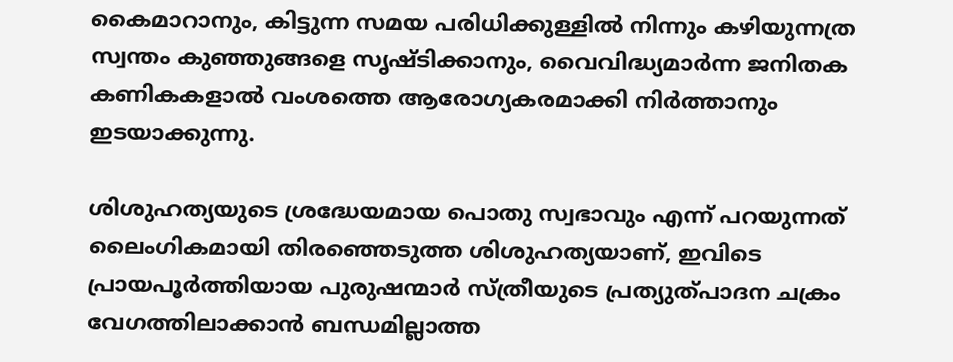കൈമാറാനും, കിട്ടുന്ന സമയ പരിധിക്കുള്ളിൽ നിന്നും കഴിയുന്നത്ര സ്വന്തം കുഞ്ഞുങ്ങളെ സൃഷ്ടിക്കാനും, വൈവിദ്ധ്യമാർന്ന ജനിതക കണികകളാൽ വംശത്തെ ആരോഗ്യകരമാക്കി നിർത്താനും ഇടയാക്കുന്നു.

ശിശുഹത്യയുടെ ശ്രദ്ധേയമായ പൊതു സ്വഭാവും എന്ന് പറയുന്നത് ലൈംഗികമായി തിരഞ്ഞെടുത്ത ശിശുഹത്യയാണ്, ഇവിടെ പ്രായപൂർത്തിയായ പുരുഷന്മാർ സ്ത്രീയുടെ പ്രത്യുത്പാദന ചക്രം വേഗത്തിലാക്കാൻ ബന്ധമില്ലാത്ത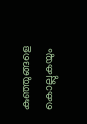കുഞ്ഞുങ്ങളെ കൊല്ലുകയും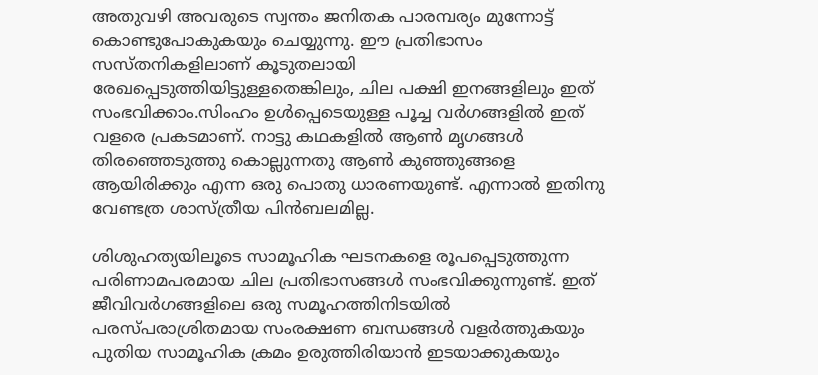അതുവഴി അവരുടെ സ്വന്തം ജനിതക പാരമ്പര്യം മുന്നോട്ട് കൊണ്ടുപോകുകയും ചെയ്യുന്നു. ഈ പ്രതിഭാസം സസ്തനികളിലാണ് കൂടുതലായി രേഖപ്പെടുത്തിയിട്ടുള്ളതെങ്കിലും, ചില പക്ഷി ഇനങ്ങളിലും ഇത് സംഭവിക്കാം.സിംഹം ഉൾപ്പെടെയുള്ള പൂച്ച വർഗങ്ങളിൽ ഇത് വളരെ പ്രകടമാണ്. നാട്ടു കഥകളിൽ ആൺ മൃഗങ്ങൾ തിരഞ്ഞെടുത്തു കൊല്ലുന്നതു ആൺ കുഞ്ഞുങ്ങളെ ആയിരിക്കും എന്ന ഒരു പൊതു ധാരണയുണ്ട്. എന്നാൽ ഇതിനു വേണ്ടത്ര ശാസ്ത്രീയ പിൻബലമില്ല.

ശിശുഹത്യയിലൂടെ സാമൂഹിക ഘടനകളെ രൂപപ്പെടുത്തുന്ന പരിണാമപരമായ ചില പ്രതിഭാസങ്ങൾ സംഭവിക്കുന്നുണ്ട്. ഇത് ജീവിവർഗങ്ങളിലെ ഒരു സമൂഹത്തിനിടയിൽ പരസ്പരാശ്രിതമായ സംരക്ഷണ ബന്ധങ്ങൾ വളർത്തുകയും പുതിയ സാമൂഹിക ക്രമം ഉരുത്തിരിയാൻ ഇടയാക്കുകയും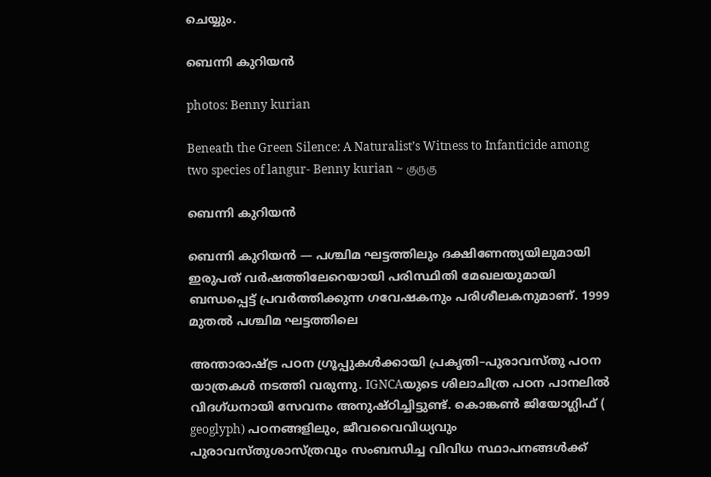ചെയ്യും.

ബെന്നി കുറിയൻ

photos: Benny kurian

Beneath the Green Silence: A Naturalist’s Witness to Infanticide among two species of langur- Benny kurian ~ குருகு

ബെന്നി കുറിയൻ

ബെന്നി കുറിയൻ — പശ്ചിമ ഘട്ടത്തിലും ദക്ഷിണേന്ത്യയിലുമായി ഇരുപത് വർഷത്തിലേറെയായി പരിസ്ഥിതി മേഖലയുമായി ബന്ധപ്പെട്ട് പ്രവർത്തിക്കുന്ന ഗവേഷകനും പരിശീലകനുമാണ്. 1999 മുതൽ പശ്ചിമ ഘട്ടത്തിലെ

അന്താരാഷ്ട്ര പഠന ഗ്രൂപ്പുകൾക്കായി പ്രകൃതി–പുരാവസ്തു പഠന യാത്രകൾ നടത്തി വരുന്നു. IGNCAയുടെ ശിലാചിത്ര പഠന പാനലിൽ വിദഗ്ധനായി സേവനം അനുഷ്ഠിച്ചിട്ടുണ്ട്. കൊങ്കൺ ജിയോഗ്ലിഫ് ( geoglyph) പഠനങ്ങളിലും, ജീവവൈവിധ്യവും പുരാവസ്തുശാസ്ത്രവും സംബന്ധിച്ച വിവിധ സ്ഥാപനങ്ങൾക്ക്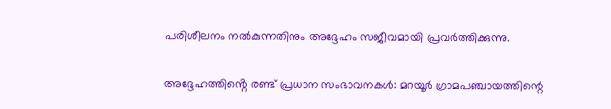പരിശീലനം നൽകുന്നതിനും അദ്ദേഹം സജീവമായി പ്രവർത്തിക്കുന്നു.

അദ്ദേഹത്തിൻ്റെ രണ്ട് പ്രധാന സംഭാവനകൾ: മറയൂർ ഗ്രാമപഞ്ചായത്തിന്റെ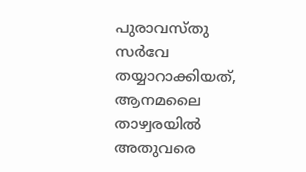പുരാവസ്തു സർവേ തയ്യാറാക്കിയത്, ആനമലൈ താഴ്വരയിൽ അതുവരെ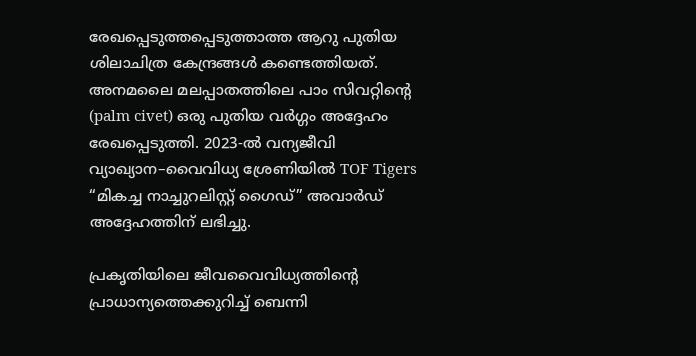രേഖപ്പെടുത്തപ്പെടുത്താത്ത ആറു പുതിയ ശിലാചിത്ര കേന്ദ്രങ്ങൾ കണ്ടെത്തിയത്. അനമലൈ മലപ്പാതത്തിലെ പാം സിവറ്റിന്റെ (palm civet) ഒരു പുതിയ വർഗ്ഗം അദ്ദേഹം രേഖപ്പെടുത്തി. 2023-ൽ വന്യജീവി വ്യാഖ്യാന–വൈവിധ്യ ശ്രേണിയിൽ TOF Tigers “മികച്ച നാച്ചുറലിസ്റ്റ് ഗൈഡ്” അവാർഡ് അദ്ദേഹത്തിന് ലഭിച്ചു.

പ്രകൃതിയിലെ ജീവവൈവിധ്യത്തിന്റെ പ്രാധാന്യത്തെക്കുറിച്ച് ബെന്നി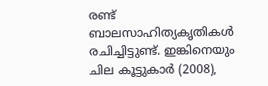രണ്ട് ബാലസാഹിത്യകൃതികൾ രചിച്ചിട്ടുണ്ട്. ഇങ്കിനെയും ചില കൂട്ടുകാർ (2008),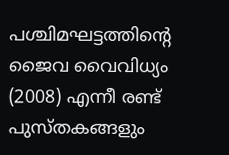പശ്ചിമഘട്ടത്തിന്റെ ജൈവ വൈവിധ്യം (2008) എന്നീ രണ്ട് പുസ്തകങ്ങളും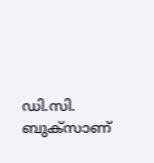ഡി.സി. ബുക്‌സാണ്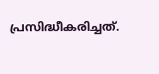പ്രസിദ്ധീകരിച്ചത്.